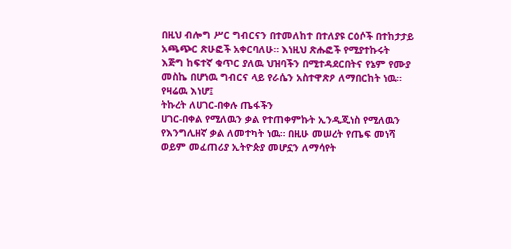በዚህ ብሎግ ሥር ግብርናን በተመለከተ በተለያዩ ርዕሶች በተከታታይ አጫጭር ጽሁፎች አቀርባለሁ። እነዚህ ጽሑፎች የሚያተኩሩት እጅግ ከፍተኛ ቁጥር ያለዉ ህዝባችን በሚተዳደርበትና የኔም የሙያ መስኬ በሆነዉ ግብርና ላይ የራሴን አስተዋጽዖ ለማበርከት ነዉ። የዛሬዉ እነሆ፤
ትኩረት ለሀገር-በቀሉ ጤፋችን
ሀገር-በቀል የሚለዉን ቃል የተጠቀምኩት ኢንዲጂነስ የሚለዉን የእንግሊዘኛ ቃል ለመተካት ነዉ። በዚሁ መሠረት የጤፍ መነሻ ወይም መፈጠሪያ ኢትዮጵያ መሆኗን ለማሳየት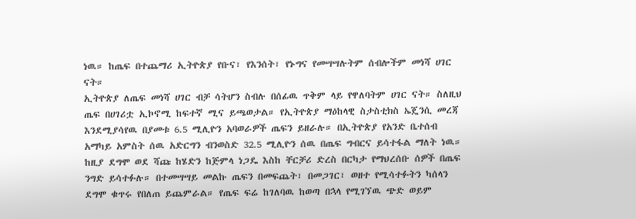ነዉ። ከጤፍ በተጨማሪ ኢትዮጵያ የቡና፣ የእንሰት፣ የኑግና የመሣሣሉትም ሰብሎችም መነሻ ሀገር ናት።
ኢትዮጵያ ለጤፍ መነሻ ሀገር ብቻ ሳትሆን ስብሉ በሰፊዉ ጥቅም ላይ የዋለባትም ሀገር ናት። ስለዚህ ጤፍ በሀገሪቷ ኢኮኖሚ ከፍተኛ ሚና ይጫወታል። የኢትዮጵያ ማዕከላዊ ስታስቲክስ ኤጄንሲ መረጃ እንደሚያሳየዉ በያመቱ 6.5 ሚሊዮን አባወራዎች ጤፍን ይዘራሉ። በኢትዮጵያ የአንድ ቤተሰብ አማካይ አምስት ሰዉ አድርግን ብንወስድ 32.5 ሚሊዮን ሰዉ በጤፍ ግብርና ይሳተፋል ማለት ነዉ። ከዚያ ደግሞ ወደ ሻጩ ከሄድን ከጅምላ ነጋዴ እስከ ቸርቻሪ ድረስ በርካታ የማህረሰቡ ሰዎች በጤፍ ንግድ ይሳተፉሉ። በተመሣሣይ መልኩ ጤፍን በመፍጨት፣ በመጋገር፣ ወዘተ የሚሳተፉትን ካሰላን ደግሞ ቁጥሩ የበለጠ ይጨምራል። የጤፍ ፍሬ ከገለባዉ ከወጣ በኋላ የሚገኘዉ ጭድ ወይም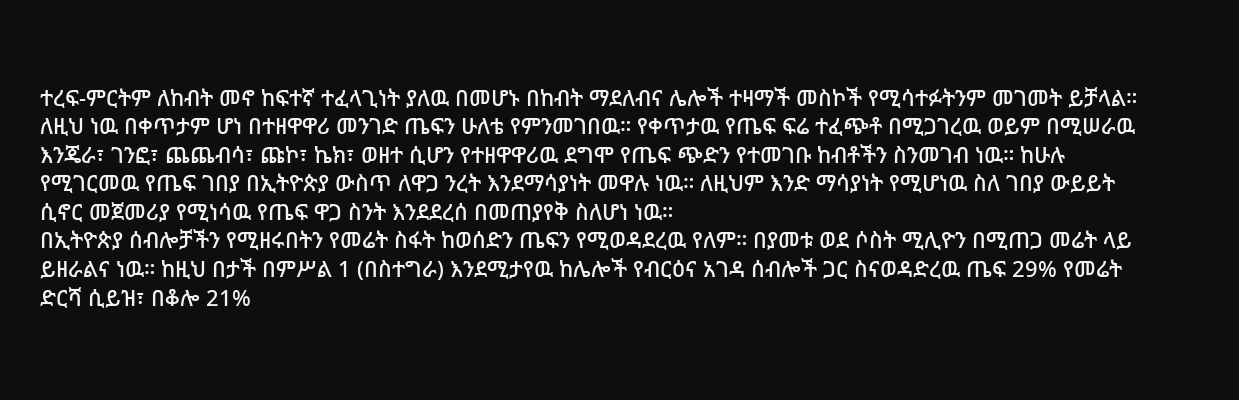ተረፍ-ምርትም ለከብት መኖ ከፍተኛ ተፈላጊነት ያለዉ በመሆኑ በከብት ማደለብና ሌሎች ተዛማች መስኮች የሚሳተፉትንም መገመት ይቻላል። ለዚህ ነዉ በቀጥታም ሆነ በተዘዋዋሪ መንገድ ጤፍን ሁለቴ የምንመገበዉ። የቀጥታዉ የጤፍ ፍሬ ተፈጭቶ በሚጋገረዉ ወይም በሚሠራዉ እንጄራ፣ ገንፎ፣ ጨጨብሳ፣ ጩኮ፣ ኬክ፣ ወዘተ ሲሆን የተዘዋዋሪዉ ደግሞ የጤፍ ጭድን የተመገቡ ከብቶችን ስንመገብ ነዉ። ከሁሉ የሚገርመዉ የጤፍ ገበያ በኢትዮጵያ ውስጥ ለዋጋ ንረት እንደማሳያነት መዋሉ ነዉ። ለዚህም እንድ ማሳያነት የሚሆነዉ ስለ ገበያ ውይይት ሲኖር መጀመሪያ የሚነሳዉ የጤፍ ዋጋ ስንት እንደደረሰ በመጠያየቅ ስለሆነ ነዉ።
በኢትዮጵያ ሰብሎቻችን የሚዘሩበትን የመሬት ስፋት ከወሰድን ጤፍን የሚወዳደረዉ የለም። በያመቱ ወደ ሶስት ሚሊዮን በሚጠጋ መሬት ላይ ይዘራልና ነዉ። ከዚህ በታች በምሥል 1 (በስተግራ) እንደሚታየዉ ከሌሎች የብርዕና አገዳ ሰብሎች ጋር ስናወዳድረዉ ጤፍ 29% የመሬት ድርሻ ሲይዝ፣ በቆሎ 21%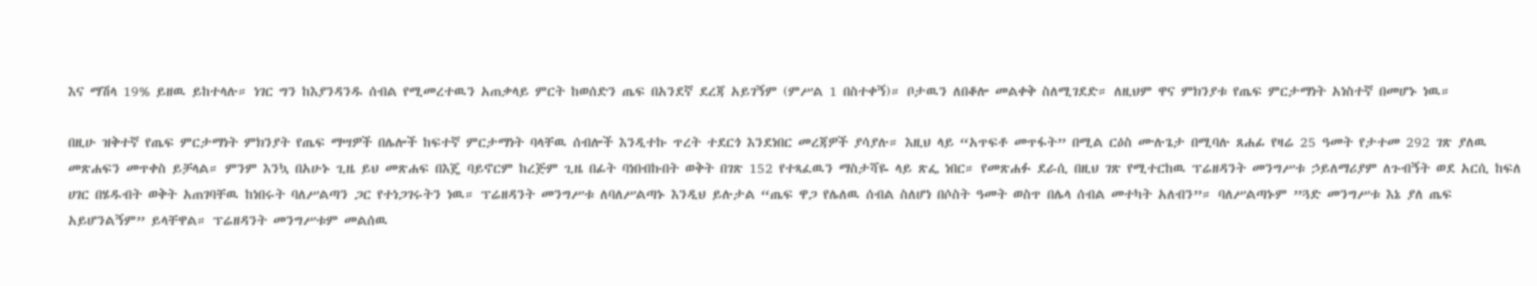እና ማሽላ 19% ይዘዉ ይከተላሉ። ነገር ግን ከእያንዳንዱ ሰብል የሚመረተዉን አጠቃላይ ምርት ከወሰድን ጤፍ በአንደኛ ደረጃ አይገኝም (ምሥል 1 በስተቀኝ)። ቦታዉን ለበቆሎ መልቀቅ ስለሚገደድ። ለዚህም ዋና ምክንያቱ የጤፍ ምርታማነት አነስተኛ በመሆኑ ነዉ።

በዚሁ ዝቅተኛ የጤፍ ምርታማነት ምክንያት የጤፍ ማሣዎች በሌሎች ከፍተኛ ምርታማነት ባላቸዉ ሰብሎች እንዲተኩ ጥረት ተደርጎ እንደነበር መረጃዎች ያሳያሉ። እዚህ ላይ “አጥፍቶ መጥፋት” በሚል ርዕስ ሙሉጌታ በሚባሉ ጸሐፊ የዛሬ 25 ዓመት የታተመ 292 ገጽ ያለዉ መጽሐፍን መጥቀስ ይቻላል። ምንም እንኳ በአሁኑ ጊዜ ይህ መጽሐፍ በእጄ ባይኖርም ከረጅም ጊዜ በፊት ባነበብኩበት ወቅት በገጽ 152 የተጻፈዉን ማስታሻዬ ላይ ጽፌ ነበር። የመጽሐፉ ደራሲ በዚህ ገጽ የሚተርከዉ ፕሬዘዳንት መንግሥቱ ኃይለማሪያም ለጉብኝት ወደ አርሲ ከፍለ ሀገር በሄዱብት ወቅት አጠገባቸዉ ከነበሩት ባለሥልጣን ጋር የተነጋገሩትን ነዉ። ፕሬዘዳንት መንግሥቱ ለባለሥልጣኑ እንዲህ ይሉታል “ጤፍ ዋጋ የሌለዉ ሰብል ስለሆነ በሶስት ዓመት ወስጥ በሌላ ሰብል መተካት አለብን”። ባለሥልጣኑም ”ጓድ መንግሥቱ እኔ ያለ ጤፍ አይሆንልኝም” ይላቸዋል። ፕሬዘዳንት መንግሥቱም መልሰዉ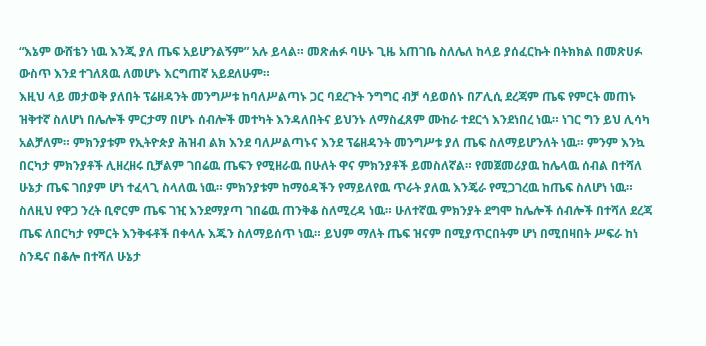“እኔም ውሸቴን ነዉ እንጂ ያለ ጤፍ አይሆንልኝም” አሉ ይላል። መጽሐፉ ባሁኑ ጊዜ አጠገቤ ስለሌለ ከላይ ያሰፈርኩት በትክክል በመጽሀፉ ውስጥ እንደ ተገለጸዉ ለመሆኑ እርግጠኛ አይደለሁም።
እዚህ ላይ መታወቅ ያለበት ፕሬዘዳንት መንግሥቱ ከባለሥልጣኑ ጋር ባደረጉት ንግግር ብቻ ሳይወሰኑ በፖሊሲ ደረጃም ጤፍ የምርት መጠኑ ዝቅተኛ ስለሆነ በሌሎች ምርታማ በሆኑ ሰብሎች መተካት እንዳለበትና ይህንኑ ለማስፈጸም ሙከራ ተደርጎ እንደነበረ ነዉ። ነገር ግን ይህ ሊሳካ አልቻለም። ምክንያቱም የኢትዮጵያ ሕዝብ ልክ እንደ ባለሥልጣኑና እንደ ፕሬዘዳንት መንግሥቱ ያለ ጤፍ ስለማይሆንለት ነዉ። ምንም እንኳ በርካታ ምክንያቶች ሊዘረዘሩ ቢቻልም ገበሬዉ ጤፍን የሚዘራዉ በሁለት ዋና ምክንያቶች ይመስለኛል። የመጀመሪያዉ ከሌላዉ ሰብል በተሻለ ሁኔታ ጤፍ ገበያም ሆነ ተፈላጊ ስላለዉ ነዉ። ምክንያቱም ከማዕዳችን የማይለየዉ ጥራት ያለዉ እንጄራ የሚጋገረዉ ከጤፍ ስለሆነ ነዉ። ስለዚህ የዋጋ ንረት ቢኖርም ጤፍ ገዢ እንደማያጣ ገበሬዉ ጠንቅቆ ስለሚረዳ ነዉ። ሁለተኛዉ ምክንያት ደግሞ ከሌሎች ሰብሎች በተሻለ ደረጃ ጤፍ ለበርካታ የምርት እንቅፋቶች በቀላሉ እጁን ስለማይሰጥ ነዉ። ይህም ማለት ጤፍ ዝናም በሚያጥርበትም ሆነ በሚበዛበት ሥፍራ ከነ ስንዴና በቆሎ በተሻለ ሁኔታ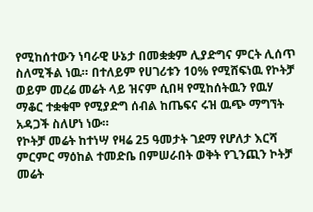የሚከሰተውን ነባራዊ ሁኔታ በመቋቋም ሊያድግና ምርት ሊሰጥ ስለሚችል ነዉ። በተለይም የሀገሪቱን 10% የሚሸፍነዉ የኮትቻ ወይም መረሬ መሬት ላይ ዝናም ሲበዛ የሚከሰትዉን የዉሃ ማቆር ተቋቁሞ የሚያድግ ሰብል ከጤፍና ሩዝ ዉጭ ማግኘት አዳጋች ስለሆነ ነው።
የኮትቻ መሬት ከተነሣ የዛሬ 25 ዓመታት ገደማ የሆለታ እርሻ ምርምር ማዕከል ተመድቤ በምሠራበት ወቅት የጊንጪን ኮትቻ መሬት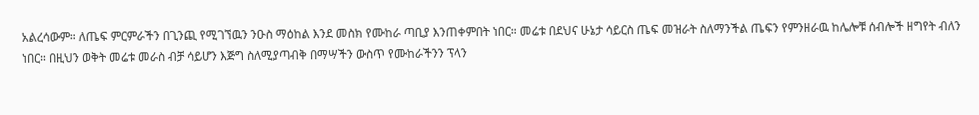አልረሳውም። ለጤፍ ምርምራችን በጊንጪ የሚገኘዉን ንዑስ ማዕከል እንደ መስክ የሙከራ ጣቢያ እንጠቀምበት ነበር። መሬቱ በደህና ሁኔታ ሳይርስ ጤፍ መዝራት ስለማንችል ጤፍን የምንዘራዉ ከሌሎቹ ሰብሎች ዘግየት ብለን ነበር። በዚህን ወቅት መሬቱ መራስ ብቻ ሳይሆን እጅግ ስለሚያጣብቅ በማሣችን ውስጥ የሙከራችንን ፕላን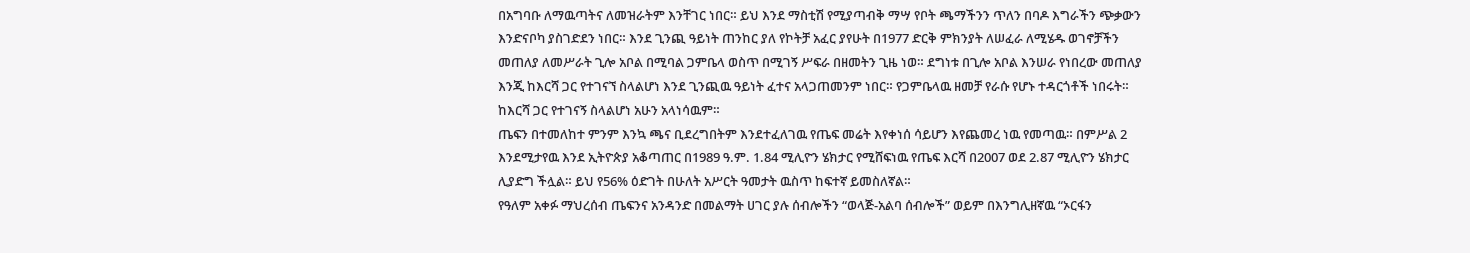በአግባቡ ለማዉጣትና ለመዝራትም እንቸገር ነበር። ይህ እንደ ማስቲሽ የሚያጣብቅ ማሣ የቦት ጫማችንን ጥለን በባዶ እግራችን ጭቃውን እንድናቦካ ያስገድደን ነበር። እንደ ጊንጪ ዓይነት ጠንከር ያለ የኮትቻ አፈር ያየሁት በ1977 ድርቅ ምክንያት ለሠፈራ ለሚሄዱ ወገኖቻችን መጠለያ ለመሥራት ጊሎ አቦል በሚባል ጋምቤላ ወስጥ በሚገኝ ሥፍራ በዘመትን ጊዜ ነወ። ደግነቱ በጊሎ አቦል እንሠራ የነበረው መጠለያ እንጂ ከእርሻ ጋር የተገናኘ ስላልሆነ እንደ ጊንጪዉ ዓይነት ፈተና አላጋጠመንም ነበር። የጋምቤላዉ ዘመቻ የራሱ የሆኑ ተዳርጎቶች ነበሩት። ከእርሻ ጋር የተገናኝ ስላልሆነ አሁን አላነሳዉም።
ጤፍን በተመለከተ ምንም እንኳ ጫና ቢደረግበትም እንደተፈለገዉ የጤፍ መሬት እየቀነሰ ሳይሆን እየጨመረ ነዉ የመጣዉ። በምሥል 2 እንደሚታየዉ እንደ ኢትዮጵያ አቆጣጠር በ1989 ዓ.ም. 1.84 ሚሊዮን ሄክታር የሚሸፍነዉ የጤፍ እርሻ በ2007 ወደ 2.87 ሚሊዮን ሄክታር ሊያድግ ችሏል። ይህ የ56% ዕድገት በሁለት አሥርት ዓመታት ዉስጥ ከፍተኛ ይመስለኛል።
የዓለም አቀፉ ማህረሰብ ጤፍንና አንዳንድ በመልማት ሀገር ያሉ ሰብሎችን “ወላጅ-አልባ ሰብሎች” ወይም በእንግሊዘኛዉ “ኦርፋን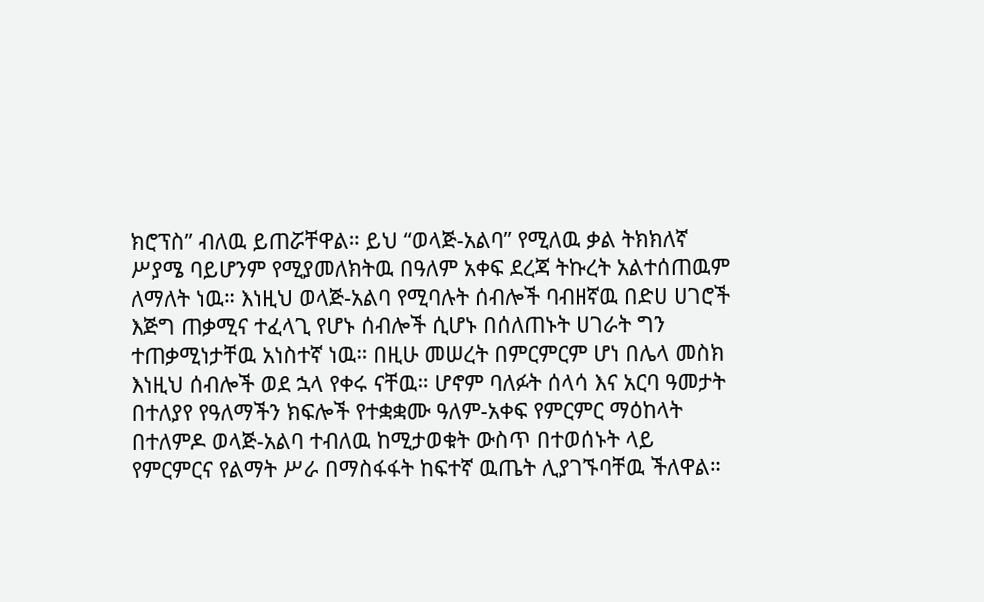ክሮፕስ” ብለዉ ይጠሯቸዋል። ይህ “ወላጅ-አልባ” የሚለዉ ቃል ትክክለኛ ሥያሜ ባይሆንም የሚያመለክትዉ በዓለም አቀፍ ደረጃ ትኩረት አልተሰጠዉም ለማለት ነዉ። እነዚህ ወላጅ-አልባ የሚባሉት ሰብሎች ባብዘኛዉ በድሀ ሀገሮች እጅግ ጠቃሚና ተፈላጊ የሆኑ ሰብሎች ሲሆኑ በሰለጠኑት ሀገራት ግን ተጠቃሚነታቸዉ አነስተኛ ነዉ። በዚሁ መሠረት በምርምርም ሆነ በሌላ መስክ እነዚህ ሰብሎች ወደ ኋላ የቀሩ ናቸዉ። ሆኖም ባለፉት ሰላሳ እና አርባ ዓመታት በተለያየ የዓለማችን ክፍሎች የተቋቋሙ ዓለም-አቀፍ የምርምር ማዕከላት በተለምዶ ወላጅ-አልባ ተብለዉ ከሚታወቁት ውስጥ በተወሰኑት ላይ የምርምርና የልማት ሥራ በማስፋፋት ከፍተኛ ዉጤት ሊያገኙባቸዉ ችለዋል።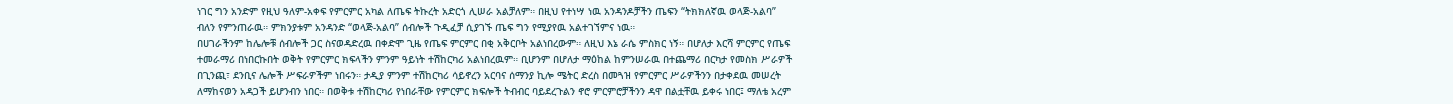ነገር ግን አንድም የዚህ ዓለም-አቀፍ የምርምር አካል ለጤፍ ትኩረት አድርጎ ሊሠራ አልቻለም። በዚህ የተነሣ ነዉ አንዳንዶቻችን ጤፍን “ትክክለኛዉ ወላጅ-አልባ” ብለን የምንጠራዉ። ምክንያቱም አንዳንድ “ወላጅ-አልባ” ሰብሎች ጉዲፈቻ ሲያገኙ ጤፍ ግን የሚያየዉ አልተገኘምና ነዉ።
በሀገራችንም ከሌሎቹ ሰብሎች ጋር ስናወዳድረዉ በቀድሞ ጊዜ የጤፍ ምርምር በቂ አቅርቦት አልነበረውም። ለዚህ እኔ ራሴ ምስክር ነኝ። በሆለታ እርሻ ምርምር የጤፍ ተመራማሪ በነበርኩበት ወቅት የምርምር ክፍላችን ምንም ዓይነት ተሽከርካሪ አልነበረዉም። ቢሆንም በሆለታ ማዕከል ከምንሠራዉ በተጨማሪ በርካታ የመስክ ሥራዎች በጊንጪ፣ ደንቢና ሌሎች ሥፍራዎችም ነበሩን። ታዲያ ምንም ተሽከርካሪ ሳይኖረን አርባና ሰማንያ ኪሎ ሜትር ድረስ በመጓዝ የምርምር ሥራዎችንን በታቀደዉ መሠረት ለማከናወን አዳጋች ይሆንብን ነበር። በወቅቱ ተሽከርካሪ የነበራቸው የምርምር ክፍሎች ትብብር ባይደረጉልን ኖሮ ምርምሮቻችንን ዳዋ በልቷቸዉ ይቀሩ ነበር፤ ማለቴ አረም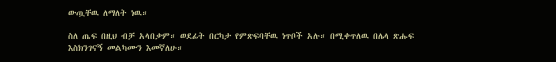ውጧቸዉ ለማለት ነዉ።

ስለ ጤፍ በዚህ ብቻ አላበቃም። ወደፊት በርካታ የምጽፍባቸዉ ነጥቦች አሉ። በሚቀጥለዉ በሌላ ጽሑፍ እስክንገናኝ መልካሙን እመኛለሁ።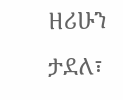ዘሪሁን ታደለ፣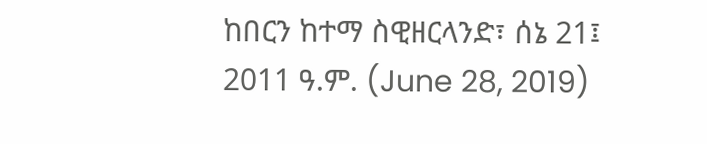ከበርን ከተማ ስዊዘርላንድ፣ ሰኔ 21፤ 2011 ዓ.ም. (June 28, 2019)